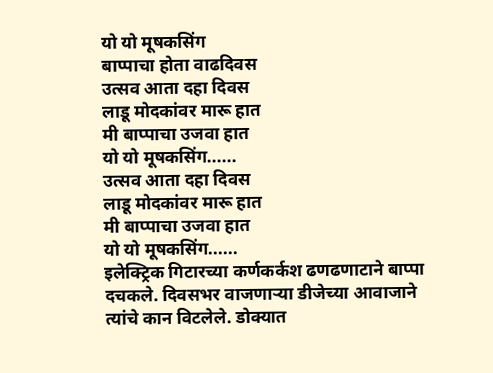यो यो मूषकसिंग
बाप्पाचा होता वाढदिवस
उत्सव आता दहा दिवस
लाडू मोदकांवर मारू हात
मी बाप्पाचा उजवा हात
यो यो मूषकसिंग......
उत्सव आता दहा दिवस
लाडू मोदकांवर मारू हात
मी बाप्पाचा उजवा हात
यो यो मूषकसिंग......
इलेक्ट्रिक गिटारच्या कर्णकर्कश ढणढणाटाने बाप्पा दचकले. दिवसभर वाजणाऱ्या डीजेच्या आवाजाने त्यांचे कान विटलेले. डोक्यात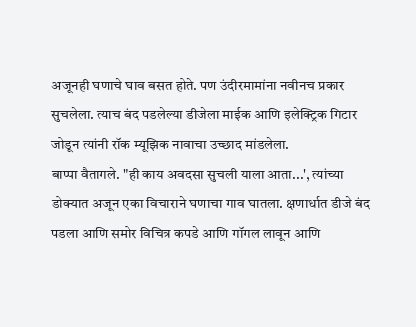अजूनही घणाचे घाव बसत होते. पण उंदीरमामांना नवीनच प्रकार सुचलेला. त्याच बंद पडलेल्या डीजेला माईक आणि इलेक्ट्रिक गिटार जोडून त्यांनी रॉक म्यूझिक नावाचा उच्छाद मांडलेला.
बाप्पा वैतागले. "ही काय अवदसा सुचली याला आता...', त्यांच्या डोक्यात अजून एका विचाराने घणाचा गाव घातला. क्षणार्धात डीजे बंद पडला आणि समोर विचित्र कपडे आणि गॉगल लावून आणि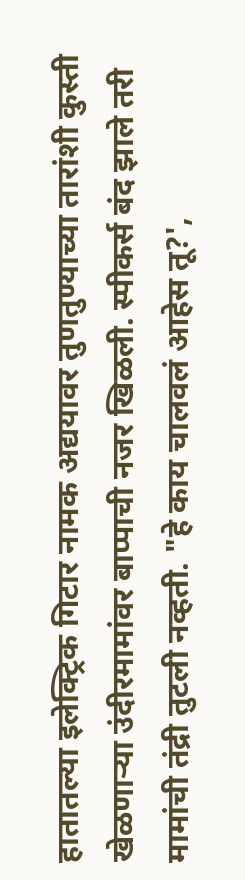हातातल्या इलेक्ट्रिक गिटार नामक अद्ययावर तुणतुण्याच्या तारांशी कुस्ती खेळणाऱ्या उंदीरमामांवर बाप्पाची नजर खिळली. स्पीकर्स बंद झाले तरी मामांची तंद्री तुटली नव्हती. "हे काय चालवलं आहेस तू?',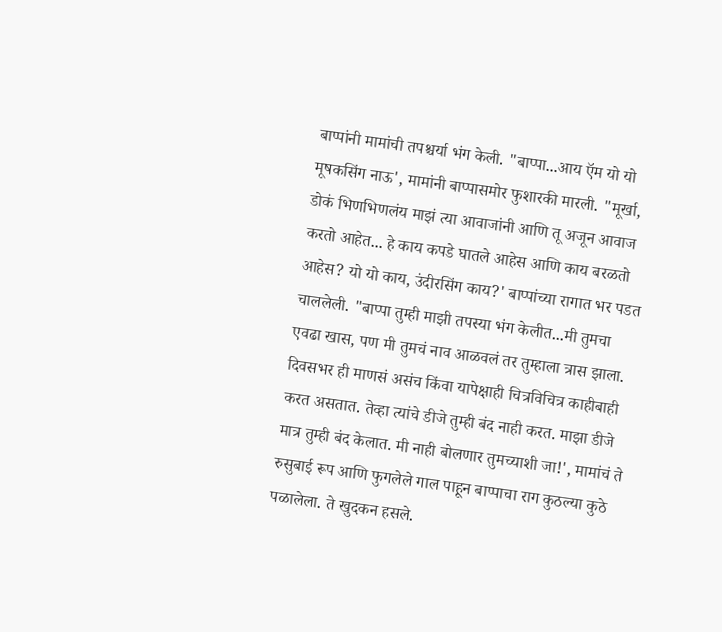बाप्पांनी मामांची तपश्चर्या भंग केली. "बाप्पा...आय ऍम यो यो मूषकसिंग नाऊ', मामांनी बाप्पासमोर फुशारकी मारली. "मूर्खा, डोकं भिणभिणलंय माझं त्या आवाजांनी आणि तू अजून आवाज करतो आहेत... हे काय कपडे घातले आहेस आणि काय बरळतो आहेस? यो यो काय, उंदीरसिंग काय?' बाप्पांच्या रागात भर पडत चाललेली. "बाप्पा तुम्ही माझी तपस्या भंग केलीत...मी तुमचा एवढा खास, पण मी तुमचं नाव आळवलं तर तुम्हाला त्रास झाला. दिवसभर ही माणसं असंच किंवा यापेक्षाही चित्रविचित्र काहीबाही करत असतात. तेव्हा त्यांचे डीजे तुम्ही बंद नाही करत. माझा डीजे मात्र तुम्ही बंद केलात. मी नाही बोलणार तुमच्याशी जा!', मामांचं ते रुसुबाई रूप आणि फुगलेले गाल पाहून बाप्पाचा राग कुठल्या कुठे पळालेला. ते खुदकन हसले.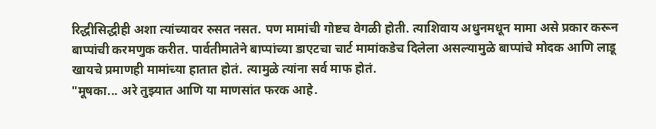रिद्धीसिद्धीही अशा त्यांच्यावर रुसत नसत. पण मामांची गोष्टच वेगळी होती. त्याशिवाय अधुनमधून मामा असे प्रकार करून बाप्पांची करमणुक करीत. पार्वतीमातेने बाप्पांच्या डाएटचा चार्ट मामांकडेच दिलेला असल्यामुळे बाप्पांचे मोदक आणि लाडू खायचे प्रमाणही मामांच्या हातात होतं. त्यामुळे त्यांना सर्व माफ होतं.
"मूषका... अरे तुझ्यात आणि या माणसांत फरक आहे.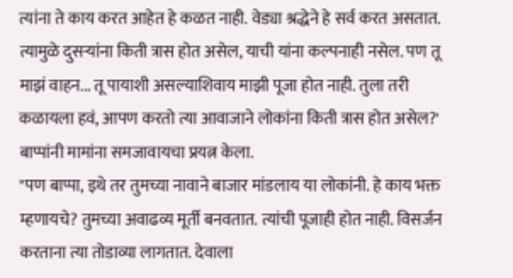त्यांना ते काय करत आहेत हे कळत नाही. वेड्या श्रद्धेने हे सर्व करत असतात. त्यामुळे दुसऱ्यांना किती त्रास होत असेल, याची यांना कल्पनाही नसेल. पण तू माझं वाहन... तू पायाशी असल्याशिवाय माझी पूजा होत नाही. तुला तरी कळायला हवं, आपण करतो त्या आवाजाने लोकांना किती त्रास होत असेल?' बाप्पांनी मामांना समजावायचा प्रयत्न केला.
"पण बाप्पा, इथे तर तुमच्या नावाने बाजार मांडलाय या लोकांनी. हे काय भक्त म्हणायचे? तुमच्या अवाढव्य मूर्ती बनवतात. त्यांची पूजाही होत नाही. विसर्जन करताना त्या तोडाव्या लागतात. देवाला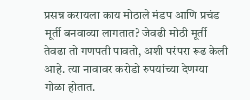प्रसन्न करायला काय मोठाले मंडप आणि प्रचंड मूर्ती बनवाव्या लागतात? जेवढी मोठी मूर्ती तेवढा तो गणपती पावतो, अशी परंपरा रूढ केली आहे. त्या नावावर करोडो रुपयांच्या देणग्या गोळा होतात.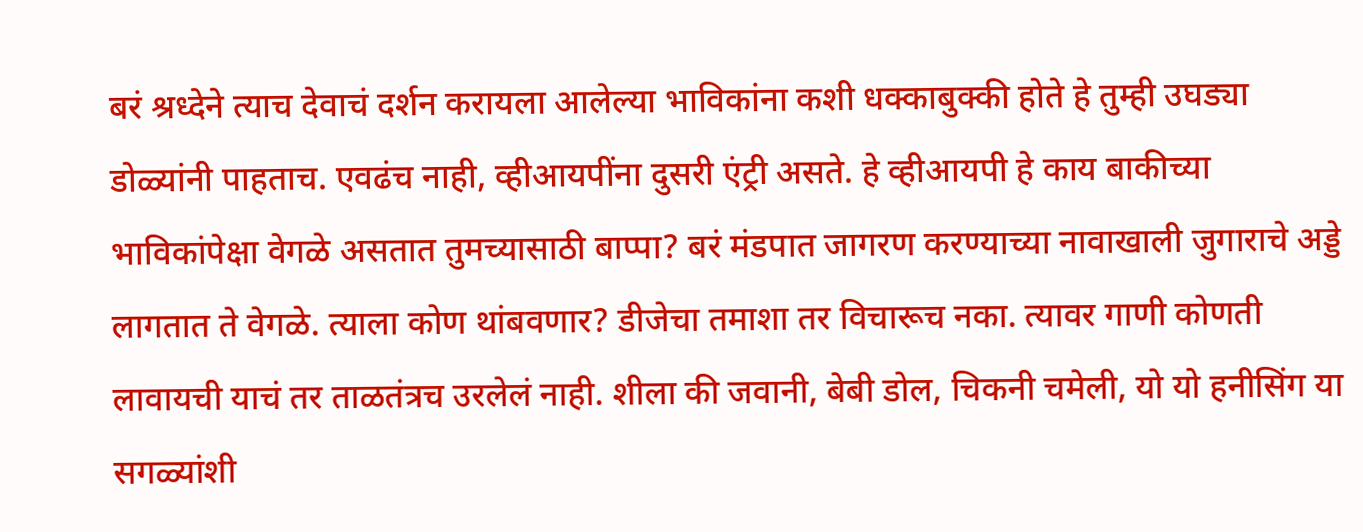बरं श्रध्देने त्याच देवाचं दर्शन करायला आलेल्या भाविकांना कशी धक्काबुक्की होते हे तुम्ही उघड्या डोळ्यांनी पाहताच. एवढंच नाही, व्हीआयपींना दुसरी एंट्री असते. हे व्हीआयपी हे काय बाकीच्या भाविकांपेक्षा वेगळे असतात तुमच्यासाठी बाप्पा? बरं मंडपात जागरण करण्याच्या नावाखाली जुगाराचे अड्डे लागतात ते वेगळे. त्याला कोण थांबवणार? डीजेचा तमाशा तर विचारूच नका. त्यावर गाणी कोणती लावायची याचं तर ताळतंत्रच उरलेलं नाही. शीला की जवानी, बेबी डोल, चिकनी चमेली, यो यो हनीसिंग या सगळ्यांशी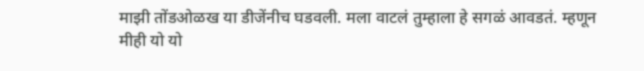माझी तोंडओळख या डीजेंनीच घडवली. मला वाटलं तुम्हाला हे सगळं आवडतं. म्हणून मीही यो यो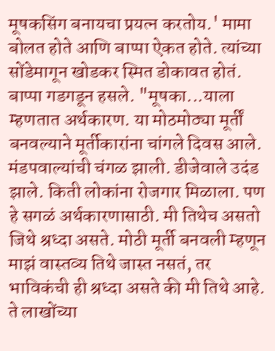मूषकसिंग बनायचा प्रयत्न करतोय.' मामा बोलत होते आणि बाप्पा ऐकत होते. त्यांच्या सोंडेमागून खोडकर स्मित डोकावत होतं.
बाप्पा गडगडून हसले. "मूषका...याला म्हणतात अर्थकारण. या मोठमोठ्या मूर्तीं बनवल्याने मूर्तीकारांना चांगले दिवस आले. मंडपवाल्यांची चंगळ झाली. डीजेवाले उदंड झाले. किती लोकांना रोजगार मिळाला. पण हे सगळं अर्थकारणासाठी. मी तिथेच असतो जिथे श्रध्दा असते. मोठी मूर्ती बनवली म्हणून माझं वास्तव्य तिथे जास्त नसतं, तर भाविकंची ही श्रध्दा असते की मी तिथे आहे. ते लाखोंच्या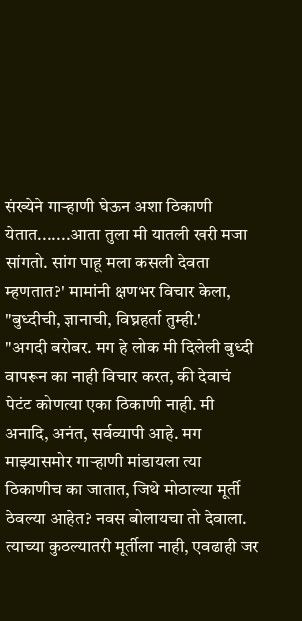संख्येने गाऱ्हाणी घेऊन अशा ठिकाणी येतात.......आता तुला मी यातली खरी मजा सांगतो. सांग पाहू मला कसली देवता म्हणतात?' मामांनी क्षणभर विचार केला, "बुध्दीची, ज्ञानाची, विघ्नहर्ता तुम्ही.'
"अगदी बरोबर. मग हे लोक मी दिलेली बुध्दी वापरून का नाही विचार करत, की देवाचं पेटंट कोणत्या एका ठिकाणी नाही. मी अनादि, अनंत, सर्वव्यापी आहे. मग माझ्यासमोर गाऱ्हाणी मांडायला त्या ठिकाणीच का जातात, जिथे मोठाल्या मूर्ती ठेवल्या आहेत? नवस बोलायचा तो देवाला. त्याच्या कुठल्यातरी मूर्तीला नाही, एवढाही जर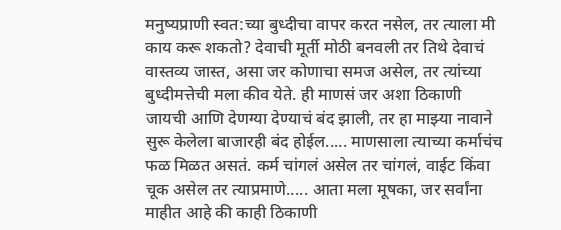मनुष्यप्राणी स्वत:च्या बुध्दीचा वापर करत नसेल, तर त्याला मी काय करू शकतो? देवाची मूर्ती मोठी बनवली तर तिथे देवाचं वास्तव्य जास्त, असा जर कोणाचा समज असेल, तर त्यांच्या बुध्दीमत्तेची मला कीव येते. ही माणसं जर अशा ठिकाणी जायची आणि देणग्या देण्याचं बंद झाली, तर हा माझ्या नावाने सुरू केलेला बाजारही बंद होईल..... माणसाला त्याच्या कर्माचंच फळ मिळत असतं. कर्म चांगलं असेल तर चांगलं, वाईट किंवा चूक असेल तर त्याप्रमाणे..... आता मला मूषका, जर सर्वांना माहीत आहे की काही ठिकाणी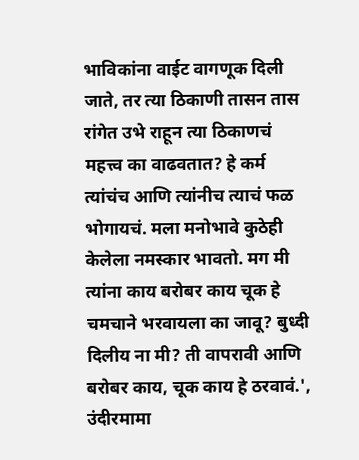भाविकांना वाईट वागणूक दिली जाते, तर त्या ठिकाणी तासन तास रांगेत उभे राहून त्या ठिकाणचं महत्त्व का वाढवतात? हे कर्म त्यांचंच आणि त्यांनीच त्याचं फळ भोगायचं. मला मनोभावे कुठेही केलेला नमस्कार भावतो. मग मी त्यांना काय बरोबर काय चूक हे चमचाने भरवायला का जावू? बुध्दी दिलीय ना मी? ती वापरावी आणि बरोबर काय, चूक काय हे ठरवावं.', उंदीरमामा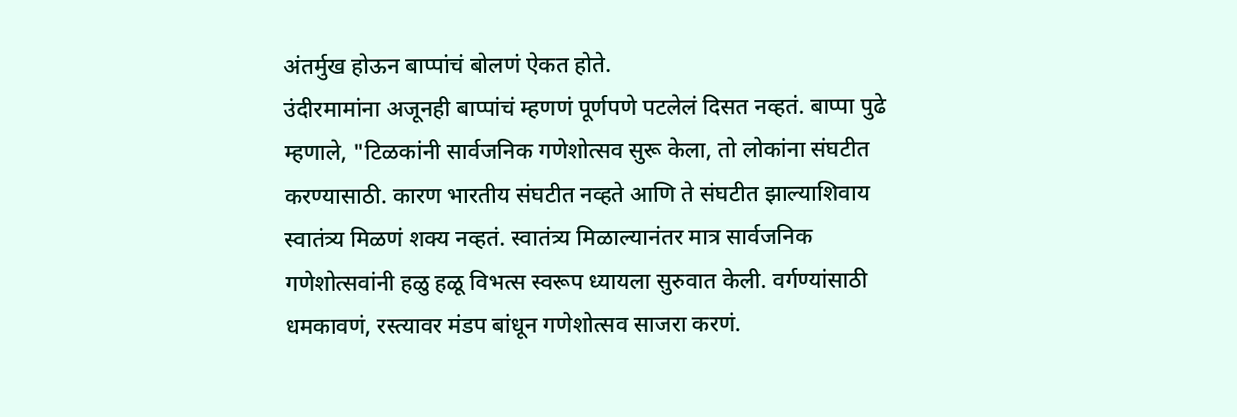अंतर्मुख होऊन बाप्पांचं बोलणं ऐकत होते.
उंदीरमामांना अजूनही बाप्पांचं म्हणणं पूर्णपणे पटलेलं दिसत नव्हतं. बाप्पा पुढे म्हणाले, "टिळकांनी सार्वजनिक गणेशोत्सव सुरू केला, तो लोकांना संघटीत करण्यासाठी. कारण भारतीय संघटीत नव्हते आणि ते संघटीत झाल्याशिवाय स्वातंत्र्य मिळणं शक्य नव्हतं. स्वातंत्र्य मिळाल्यानंतर मात्र सार्वजनिक गणेशोत्सवांनी हळु हळू विभत्स स्वरूप ध्यायला सुरुवात केली. वर्गण्यांसाठी धमकावणं, रस्त्यावर मंडप बांधून गणेशोत्सव साजरा करणं.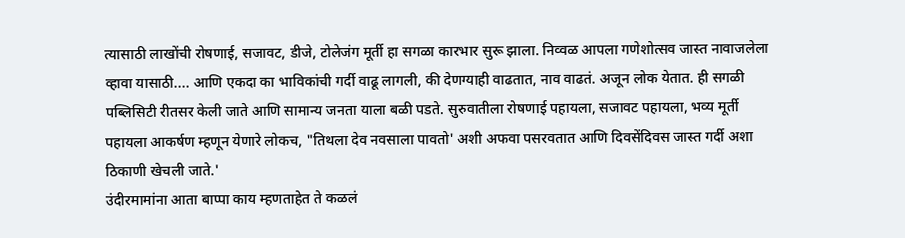त्यासाठी लाखोंची रोषणाई, सजावट, डीजे, टोलेजंग मूर्ती हा सगळा कारभार सुरू झाला. निव्वळ आपला गणेशोत्सव जास्त नावाजलेला व्हावा यासाठी.... आणि एकदा का भाविकांची गर्दी वाढू लागली, की देणग्याही वाढतात, नाव वाढतं. अजून लोक येतात. ही सगळी पब्लिसिटी रीतसर केली जाते आणि सामान्य जनता याला बळी पडते. सुरुवातीला रोषणाई पहायला, सजावट पहायला, भव्य मूर्ती पहायला आकर्षण म्हणून येणारे लोकच, "तिथला देव नवसाला पावतो' अशी अफवा पसरवतात आणि दिवसेंदिवस जास्त गर्दी अशा ठिकाणी खेचली जाते.'
उंदीरमामांना आता बाप्पा काय म्हणताहेत ते कळलं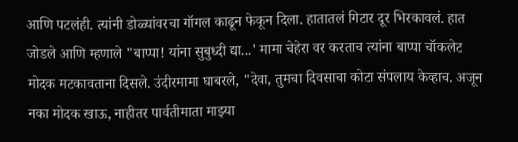आणि पटलंही. त्यांनी डोळ्यांवरचा गॉगल काढून फेकून दिला. हातातलं गिटार दूर भिरकावलं. हात जोडले आणि म्हणाले "बाप्पा! यांना सुबुध्दी द्या...' मामा चेहेरा वर करताच त्यांना बाप्पा चॉकलेट मोदक मटकावताना दिसले. उंदीरमामा घाबरले, "देवा, तुमचा दिवसाचा कोटा संपलाय केव्हाच. अजून नका मोदक खाऊ, नाहीतर पार्वतीमाता माझ्या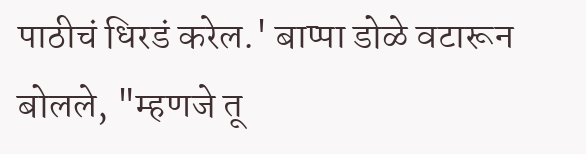पाठीचं धिरडं करेल.' बाप्पा डोळे वटारून बोलले, "म्हणजे तू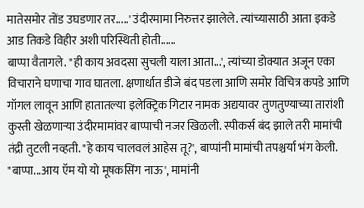मातेसमोर तोंड उघडणार तर.....' उंदीरमामा निरुत्तर झालेले. त्यांच्यासाठी आता इकडे आड तिकडे विहीर अशी परिस्थिती होती......
बाप्पा वैतागले. "ही काय अवदसा सुचली याला आता...', त्यांच्या डोक्यात अजून एका विचाराने घणाचा गाव घातला. क्षणार्धात डीजे बंद पडला आणि समोर विचित्र कपडे आणि गॉगल लावून आणि हातातल्या इलेक्ट्रिक गिटार नामक अद्ययावर तुणतुण्याच्या तारांशी कुस्ती खेळणाऱ्या उंदीरमामांवर बाप्पाची नजर खिळली. स्पीकर्स बंद झाले तरी मामांची तंद्री तुटली नव्हती. "हे काय चालवलं आहेस तू?', बाप्पांनी मामांची तपश्चर्या भंग केली. "बाप्पा...आय ऍम यो यो मूषकसिंग नाऊ', मामांनी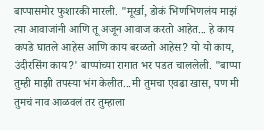बाप्पासमोर फुशारकी मारली. "मूर्खा, डोकं भिणभिणलंय माझं त्या आवाजांनी आणि तू अजून आवाज करतो आहेत... हे काय कपडे घातले आहेस आणि काय बरळतो आहेस? यो यो काय, उंदीरसिंग काय?' बाप्पांच्या रागात भर पडत चाललेली. "बाप्पा तुम्ही माझी तपस्या भंग केलीत...मी तुमचा एवढा खास, पण मी तुमचं नाव आळवलं तर तुम्हाला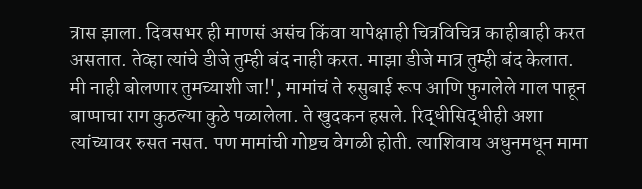त्रास झाला. दिवसभर ही माणसं असंच किंवा यापेक्षाही चित्रविचित्र काहीबाही करत असतात. तेव्हा त्यांचे डीजे तुम्ही बंद नाही करत. माझा डीजे मात्र तुम्ही बंद केलात. मी नाही बोलणार तुमच्याशी जा!', मामांचं ते रुसुबाई रूप आणि फुगलेले गाल पाहून बाप्पाचा राग कुठल्या कुठे पळालेला. ते खुदकन हसले. रिद्धीसिद्धीही अशा त्यांच्यावर रुसत नसत. पण मामांची गोष्टच वेगळी होती. त्याशिवाय अधुनमधून मामा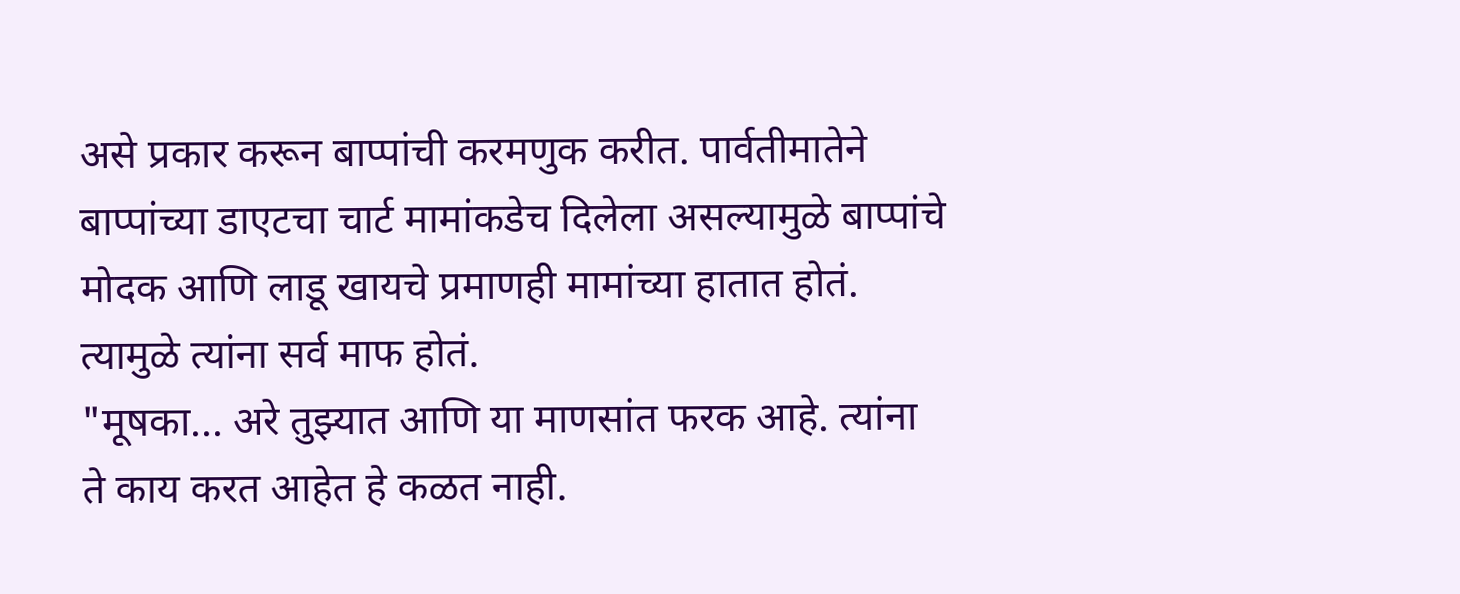असे प्रकार करून बाप्पांची करमणुक करीत. पार्वतीमातेने बाप्पांच्या डाएटचा चार्ट मामांकडेच दिलेला असल्यामुळे बाप्पांचे मोदक आणि लाडू खायचे प्रमाणही मामांच्या हातात होतं. त्यामुळे त्यांना सर्व माफ होतं.
"मूषका... अरे तुझ्यात आणि या माणसांत फरक आहे. त्यांना ते काय करत आहेत हे कळत नाही.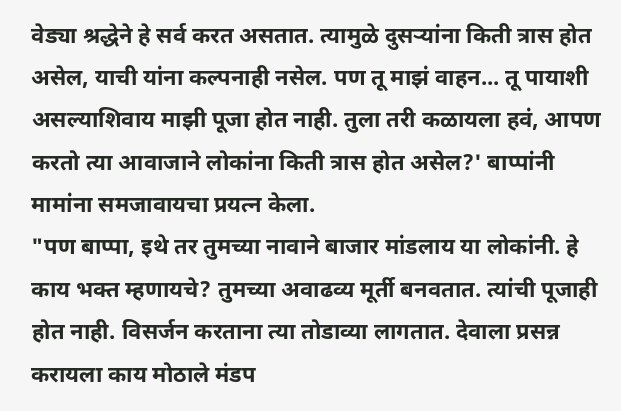वेड्या श्रद्धेने हे सर्व करत असतात. त्यामुळे दुसऱ्यांना किती त्रास होत असेल, याची यांना कल्पनाही नसेल. पण तू माझं वाहन... तू पायाशी असल्याशिवाय माझी पूजा होत नाही. तुला तरी कळायला हवं, आपण करतो त्या आवाजाने लोकांना किती त्रास होत असेल?' बाप्पांनी मामांना समजावायचा प्रयत्न केला.
"पण बाप्पा, इथे तर तुमच्या नावाने बाजार मांडलाय या लोकांनी. हे काय भक्त म्हणायचे? तुमच्या अवाढव्य मूर्ती बनवतात. त्यांची पूजाही होत नाही. विसर्जन करताना त्या तोडाव्या लागतात. देवाला प्रसन्न करायला काय मोठाले मंडप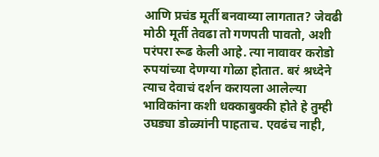आणि प्रचंड मूर्ती बनवाव्या लागतात? जेवढी मोठी मूर्ती तेवढा तो गणपती पावतो, अशी परंपरा रूढ केली आहे. त्या नावावर करोडो रुपयांच्या देणग्या गोळा होतात. बरं श्रध्देने त्याच देवाचं दर्शन करायला आलेल्या भाविकांना कशी धक्काबुक्की होते हे तुम्ही उघड्या डोळ्यांनी पाहताच. एवढंच नाही,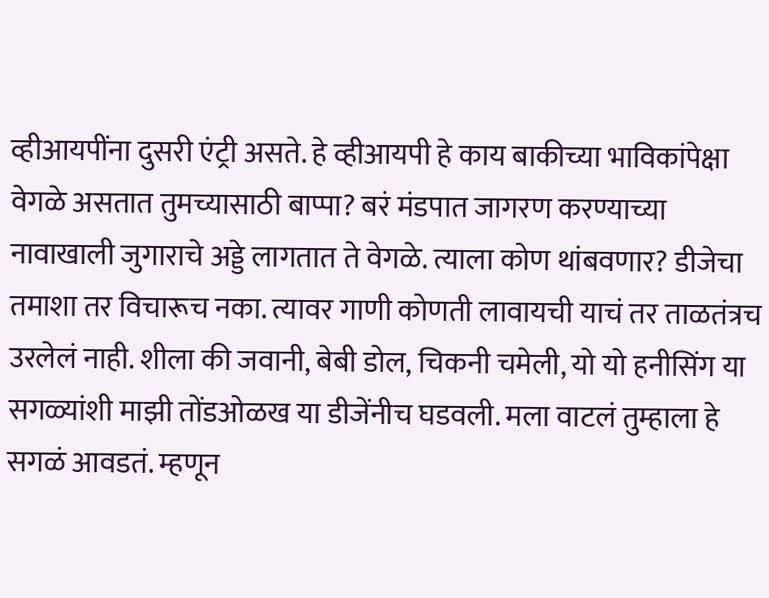व्हीआयपींना दुसरी एंट्री असते. हे व्हीआयपी हे काय बाकीच्या भाविकांपेक्षा वेगळे असतात तुमच्यासाठी बाप्पा? बरं मंडपात जागरण करण्याच्या नावाखाली जुगाराचे अड्डे लागतात ते वेगळे. त्याला कोण थांबवणार? डीजेचा तमाशा तर विचारूच नका. त्यावर गाणी कोणती लावायची याचं तर ताळतंत्रच उरलेलं नाही. शीला की जवानी, बेबी डोल, चिकनी चमेली, यो यो हनीसिंग या सगळ्यांशी माझी तोंडओळख या डीजेंनीच घडवली. मला वाटलं तुम्हाला हे सगळं आवडतं. म्हणून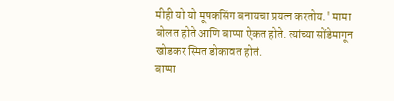मीही यो यो मूषकसिंग बनायचा प्रयत्न करतोय.' मामा बोलत होते आणि बाप्पा ऐकत होते. त्यांच्या सोंडेमागून खोडकर स्मित डोकावत होतं.
बाप्पा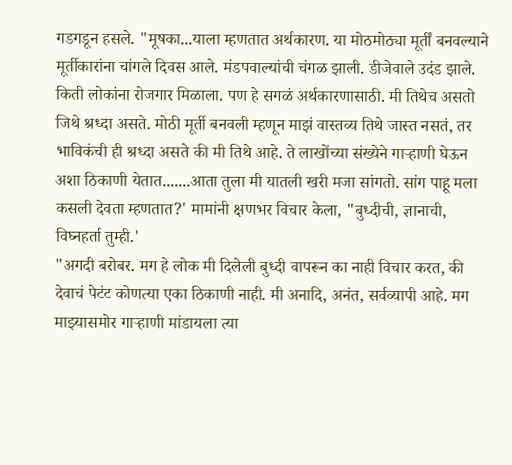गडगडून हसले. "मूषका...याला म्हणतात अर्थकारण. या मोठमोठ्या मूर्तीं बनवल्याने मूर्तीकारांना चांगले दिवस आले. मंडपवाल्यांची चंगळ झाली. डीजेवाले उदंड झाले. किती लोकांना रोजगार मिळाला. पण हे सगळं अर्थकारणासाठी. मी तिथेच असतो जिथे श्रध्दा असते. मोठी मूर्ती बनवली म्हणून माझं वास्तव्य तिथे जास्त नसतं, तर भाविकंची ही श्रध्दा असते की मी तिथे आहे. ते लाखोंच्या संख्येने गाऱ्हाणी घेऊन अशा ठिकाणी येतात.......आता तुला मी यातली खरी मजा सांगतो. सांग पाहू मला कसली देवता म्हणतात?' मामांनी क्षणभर विचार केला, "बुध्दीची, ज्ञानाची, विघ्नहर्ता तुम्ही.'
"अगदी बरोबर. मग हे लोक मी दिलेली बुध्दी वापरून का नाही विचार करत, की देवाचं पेटंट कोणत्या एका ठिकाणी नाही. मी अनादि, अनंत, सर्वव्यापी आहे. मग माझ्यासमोर गाऱ्हाणी मांडायला त्या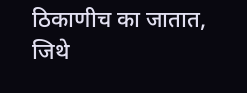ठिकाणीच का जातात, जिथे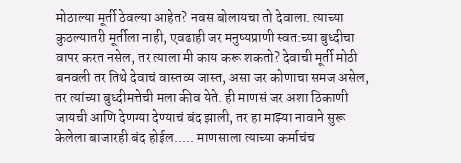मोठाल्या मूर्ती ठेवल्या आहेत? नवस बोलायचा तो देवाला. त्याच्या कुठल्यातरी मूर्तीला नाही, एवढाही जर मनुष्यप्राणी स्वत:च्या बुध्दीचा वापर करत नसेल, तर त्याला मी काय करू शकतो? देवाची मूर्ती मोठी बनवली तर तिथे देवाचं वास्तव्य जास्त, असा जर कोणाचा समज असेल, तर त्यांच्या बुध्दीमत्तेची मला कीव येते. ही माणसं जर अशा ठिकाणी जायची आणि देणग्या देण्याचं बंद झाली, तर हा माझ्या नावाने सुरू केलेला बाजारही बंद होईल..... माणसाला त्याच्या कर्माचंच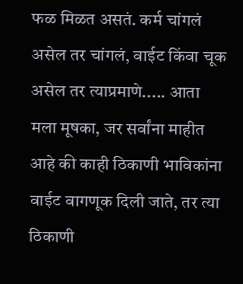फळ मिळत असतं. कर्म चांगलं असेल तर चांगलं, वाईट किंवा चूक असेल तर त्याप्रमाणे..... आता मला मूषका, जर सर्वांना माहीत आहे की काही ठिकाणी भाविकांना वाईट वागणूक दिली जाते, तर त्या ठिकाणी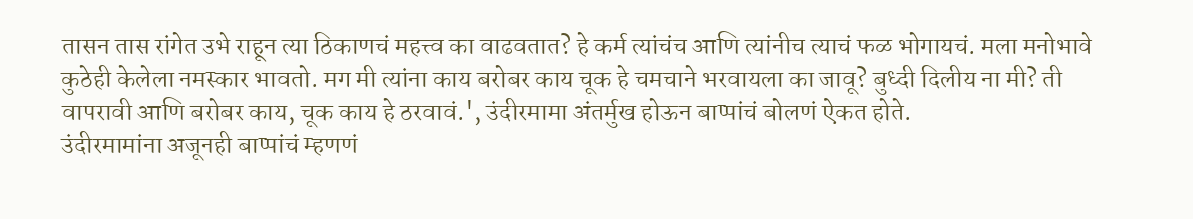तासन तास रांगेत उभे राहून त्या ठिकाणचं महत्त्व का वाढवतात? हे कर्म त्यांचंच आणि त्यांनीच त्याचं फळ भोगायचं. मला मनोभावे कुठेही केलेला नमस्कार भावतो. मग मी त्यांना काय बरोबर काय चूक हे चमचाने भरवायला का जावू? बुध्दी दिलीय ना मी? ती वापरावी आणि बरोबर काय, चूक काय हे ठरवावं.', उंदीरमामा अंतर्मुख होऊन बाप्पांचं बोलणं ऐकत होते.
उंदीरमामांना अजूनही बाप्पांचं म्हणणं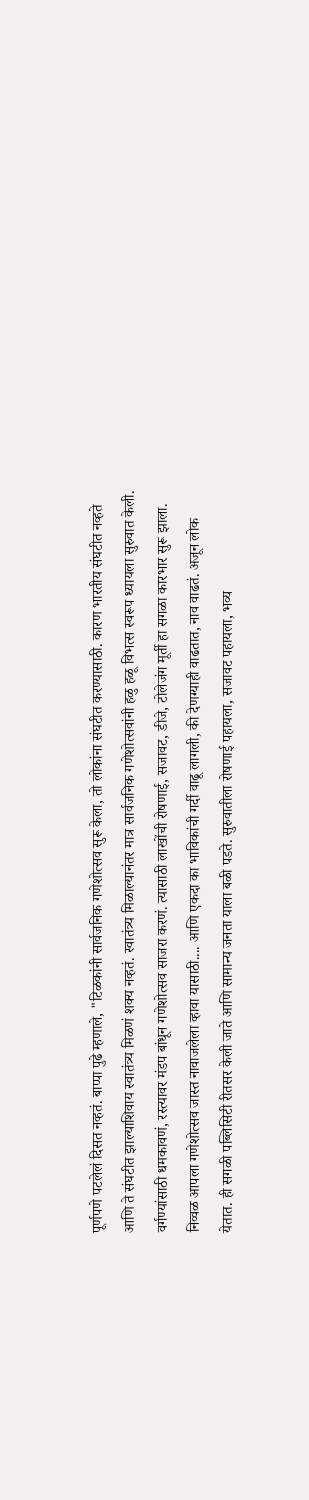पूर्णपणे पटलेलं दिसत नव्हतं. बाप्पा पुढे म्हणाले, "टिळकांनी सार्वजनिक गणेशोत्सव सुरू केला, तो लोकांना संघटीत करण्यासाठी. कारण भारतीय संघटीत नव्हते आणि ते संघटीत झाल्याशिवाय स्वातंत्र्य मिळणं शक्य नव्हतं. स्वातंत्र्य मिळाल्यानंतर मात्र सार्वजनिक गणेशोत्सवांनी हळु हळू विभत्स स्वरूप ध्यायला सुरुवात केली. वर्गण्यांसाठी धमकावणं, रस्त्यावर मंडप बांधून गणेशोत्सव साजरा करणं. त्यासाठी लाखोंची रोषणाई, सजावट, डीजे, टोलेजंग मूर्ती हा सगळा कारभार सुरू झाला. निव्वळ आपला गणेशोत्सव जास्त नावाजलेला व्हावा यासाठी.... आणि एकदा का भाविकांची गर्दी वाढू लागली, की देणग्याही वाढतात, नाव वाढतं. अजून लोक येतात. ही सगळी पब्लिसिटी रीतसर केली जाते आणि सामान्य जनता याला बळी पडते. सुरुवातीला रोषणाई पहायला, सजावट पहायला, भव्य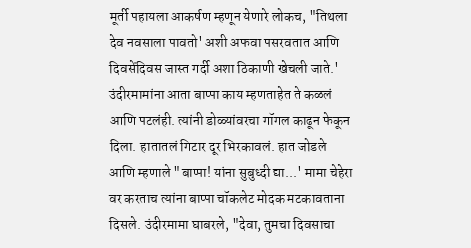मूर्ती पहायला आकर्षण म्हणून येणारे लोकच, "तिथला देव नवसाला पावतो' अशी अफवा पसरवतात आणि दिवसेंदिवस जास्त गर्दी अशा ठिकाणी खेचली जाते.'
उंदीरमामांना आता बाप्पा काय म्हणताहेत ते कळलं आणि पटलंही. त्यांनी डोळ्यांवरचा गॉगल काढून फेकून दिला. हातातलं गिटार दूर भिरकावलं. हात जोडले आणि म्हणाले "बाप्पा! यांना सुबुध्दी द्या...' मामा चेहेरा वर करताच त्यांना बाप्पा चॉकलेट मोदक मटकावताना दिसले. उंदीरमामा घाबरले, "देवा, तुमचा दिवसाचा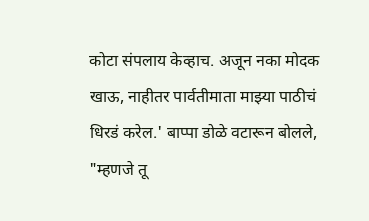कोटा संपलाय केव्हाच. अजून नका मोदक खाऊ, नाहीतर पार्वतीमाता माझ्या पाठीचं धिरडं करेल.' बाप्पा डोळे वटारून बोलले, "म्हणजे तू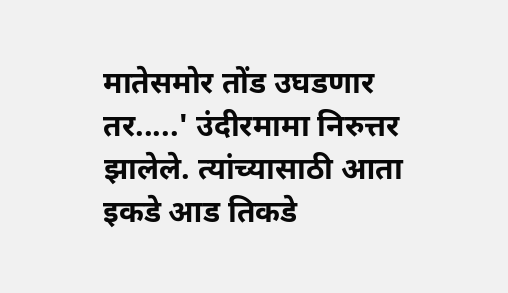मातेसमोर तोंड उघडणार तर.....' उंदीरमामा निरुत्तर झालेले. त्यांच्यासाठी आता इकडे आड तिकडे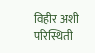विहीर अशी परिस्थिती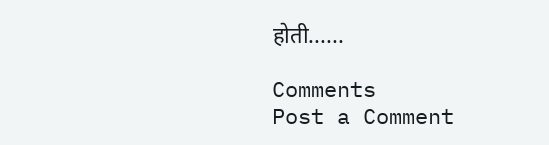होती......

Comments
Post a Comment